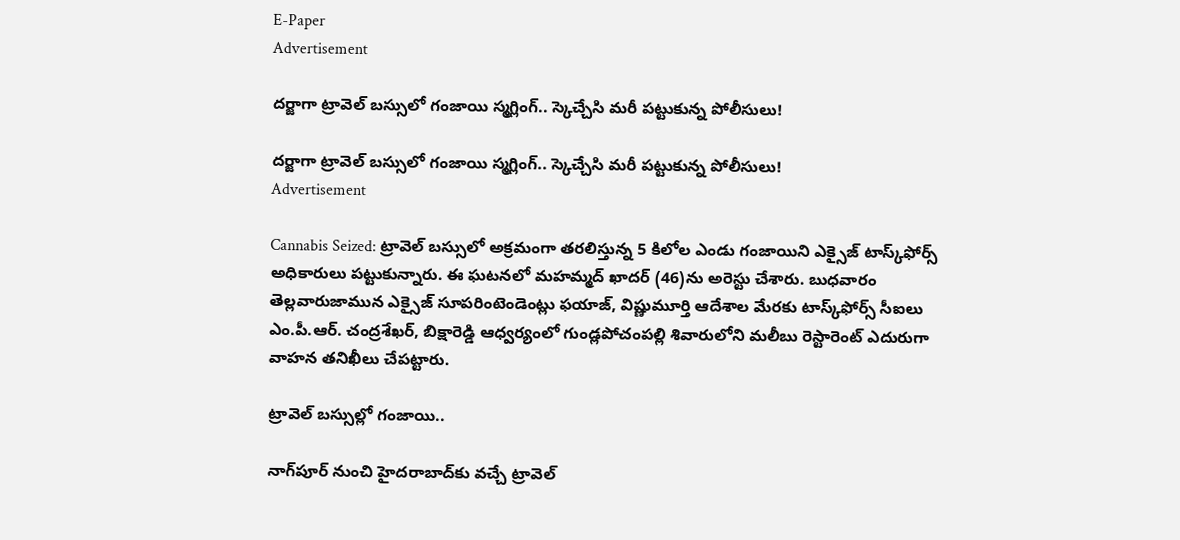E-Paper
Advertisement

దర్జాగా ట్రావెల్ బస్సులో గంజాయి స్మగ్లింగ్.. స్కెచ్చేసి మరీ పట్టుకున్న పోలీసులు!

దర్జాగా ట్రావెల్ బస్సులో గంజాయి స్మగ్లింగ్.. స్కెచ్చేసి మరీ పట్టుకున్న పోలీసులు!
Advertisement

Cannabis Seized: ట్రావెల్‌ బస్సులో అక్రమంగా తరలిస్తున్న 5 కిలోల ఎండు గంజాయిని ఎక్సైజ్‌ టాస్క్‌ఫోర్స్‌ అధికారులు పట్టుకున్నారు. ఈ ఘటనలో మహమ్మద్‌ ఖాదర్‌ (46)ను అరెస్టు చేశారు. బుధవారం తెల్లవారుజామున ఎక్సైజ్‌ సూపరింటెండెంట్లు ఫయాజ్‌, విష్ణుమూర్తి ఆదేశాల మేరకు టాస్క్‌ఫోర్స్‌ సీఐలు ఎం.పీ.ఆర్‌. చంద్రశేఖర్‌, బిక్షారెడ్డి ఆధ్వర్యంలో గుండ్లపోచంపల్లి శివారులోని మలీబు రెస్టారెంట్‌ ఎదురుగా వాహన తనిఖీలు చేపట్టారు.

ట్రావెల్‌ బస్సుల్లో గంజాయి..

నాగ్‌పూర్‌ నుంచి హైదరాబాద్‌కు వచ్చే ట్రావెల్‌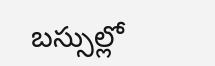బస్సుల్లో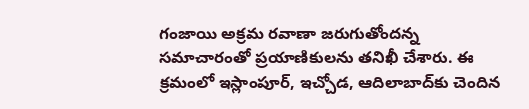గంజాయి అక్రమ రవాణా జరుగుతోందన్న సమాచారంతో ప్రయాణికులను తనిఖీ చేశారు. ఈ క్రమంలో ఇస్లాంపూర్‌, ఇచ్చోడ, ఆదిలాబాద్‌కు చెందిన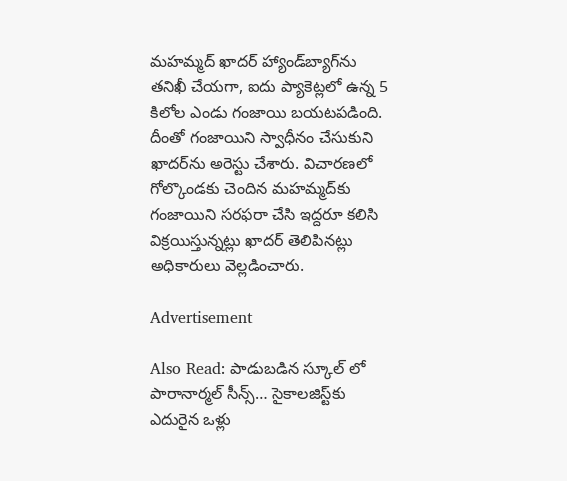మహమ్మద్‌ ఖాదర్‌ హ్యాండ్‌బ్యాగ్‌ను తనిఖీ చేయగా, ఐదు ప్యాకెట్లలో ఉన్న 5 కిలోల ఎండు గంజాయి బయటపడింది. దీంతో గంజాయిని స్వాధీనం చేసుకుని ఖాదర్‌ను అరెస్టు చేశారు. విచారణలో గోల్కొండకు చెందిన మహమ్మద్‌కు గంజాయిని సరఫరా చేసి ఇద్దరూ కలిసి విక్రయిస్తున్నట్లు ఖాదర్‌ తెలిపినట్లు అధికారులు వెల్లడించారు.

Advertisement

Also Read: పాడుబడిన స్కూల్ లో పారానార్మల్ సీన్స్… సైకాలజిస్ట్‌కు ఎదురైన ఒళ్లు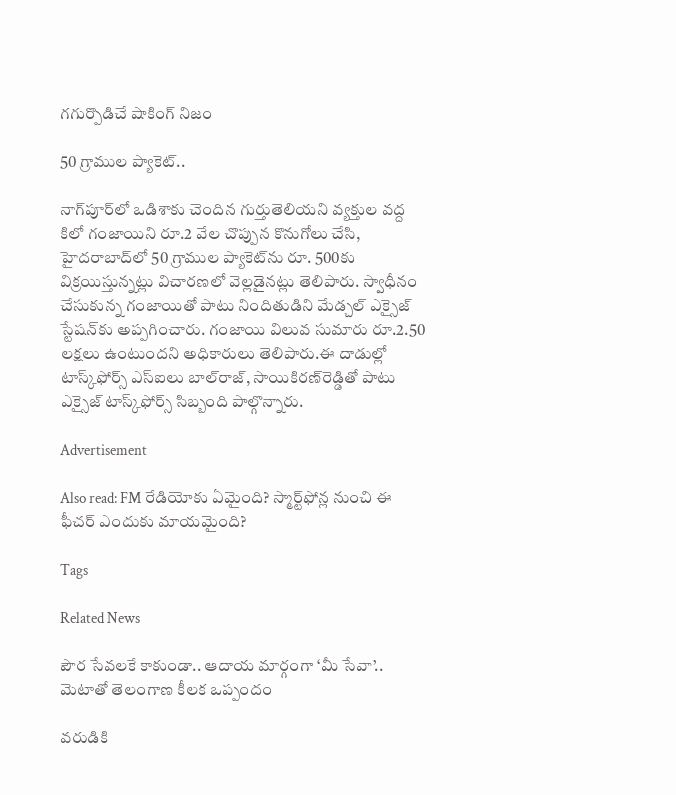గగుర్పొడిచే షాకింగ్ నిజం

50 గ్రాముల ప్యాకెట్‌..

నాగ్‌పూర్‌లో ఒడిశాకు చెందిన గుర్తుతెలియని వ్యక్తుల వద్ద కిలో గంజాయిని రూ.2 వేల చొప్పున కొనుగోలు చేసి, హైదరాబాద్‌లో 50 గ్రాముల ప్యాకెట్‌ను రూ. 500కు విక్రయిస్తున్నట్లు విచారణలో వెల్లడైనట్లు తెలిపారు. స్వాధీనం చేసుకున్న గంజాయితో పాటు నిందితుడిని మేడ్చల్‌ ఎక్సైజ్‌ స్టేషన్‌కు అప్పగించారు. గంజాయి విలువ సుమారు రూ.2.50 లక్షలు ఉంటుందని అధికారులు తెలిపారు.ఈ దాడుల్లో టాస్క్‌ఫోర్స్‌ ఎస్‌ఐలు బాల్‌రాజ్‌, సాయికిరణ్‌రెడ్డితో పాటు ఎక్సైజ్‌ టాస్క్‌ఫోర్స్‌ సిబ్బంది పాల్గొన్నారు.

Advertisement

Also read: FM రేడియోకు ఏమైంది? స్మార్ట్‌ఫోన్ల నుంచి ఈ ఫీచర్ ఎందుకు మాయమైంది?

Tags

Related News

పౌర సేవలకే కాకుండా.. ఆదాయ మార్గంగా ‘మీ సేవా’.. మెటాతో తెలంగాణ కీలక ఒప్పందం

వరుడికి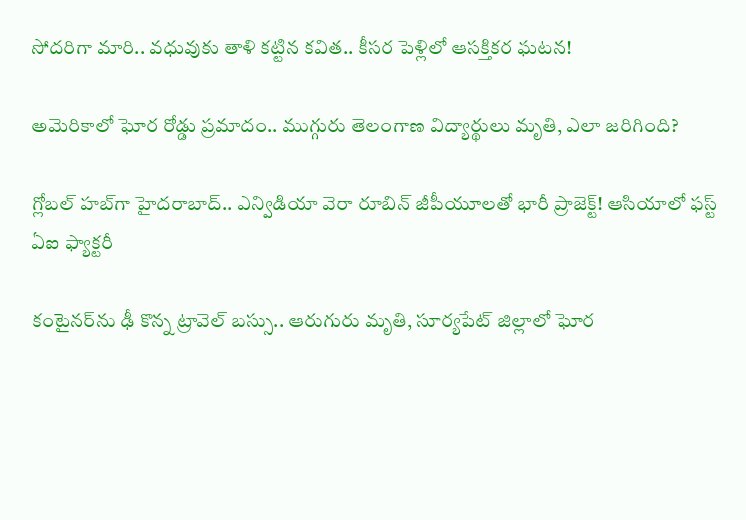సోదరిగా మారి.. వధువుకు తాళి కట్టిన కవిత.. కీసర పెళ్లిలో ఆసక్తికర ఘటన!

అమెరికాలో ఘోర రోడ్డు ప్రమాదం.. ముగ్గురు తెలంగాణ విద్యార్థులు మృతి, ఎలా జరిగింది?

గ్లోబల్ హబ్‌గా హైదరాబాద్‌.. ఎన్విడియా వెరా రూబిన్‌ జీపీయూలతో భారీ ప్రాజెక్ట్! ఆసియాలో ఫస్ట్ ఏఐ ఫ్యాక్టరీ

కంటైనర్‌ను ఢీ కొన్న ట్రావెల్ బస్సు.. ఆరుగురు మృతి, సూర్యపేట్ జిల్లాలో ఘోర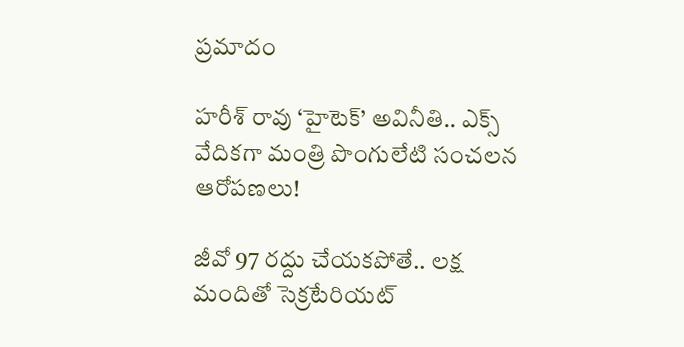ప్రమాదం

హరీశ్ రావు ‘హైటెక్’ అవినీతి.. ఎక్స్ వేదికగా మంత్రి పొంగులేటి సంచలన ఆరోపణలు!

జీవో 97 రద్దు చేయకపోతే.. లక్ష మందితో సెక్రటేరియట్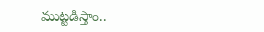ముట్టడిస్తాం..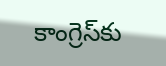కాంగ్రెస్‌కు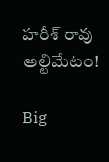హరీశ్ రావు అల్టిమేటం!

Big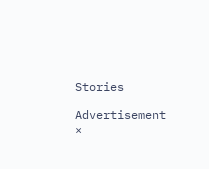Stories

Advertisement
×